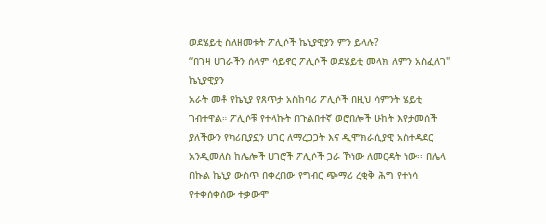ወደሄይቲ ስለዘመቱት ፖሊሶች ኬኒያዊያን ምን ይላሉ?
“በገዛ ሀገራችን ሰላም ሳይኖር ፖሊሶች ወደሄይቲ መላክ ለምን አስፈለገ" ኬኒያዊያን
አራት መቶ የኬኒያ የጸጥታ አስከባሪ ፖሊሶች በዚህ ሳምንት ሄይቲ ገብተዋል። ፖሊሶቹ የተላኩት በጉልበተኛ ወሮበሎች ሁከት እየታመሰች ያለችውን የካሪቢያኗን ሀገር ለማረጋጋት እና ዲሞክራሲያዊ አስተዳደር አንዲመለስ ከሌሎች ሀገሮች ፖሊሶች ጋራ ኾነው ለመርዳት ነው፡፡ በሌላ በኩል ኬኒያ ውስጥ በቀረበው የግብር ጭማሪ ረቂቅ ሕግ የተነሳ የተቀሰቀሰው ተቃውሞ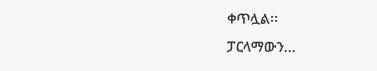ቀጥሏል፡፡
ፓርላማውን...